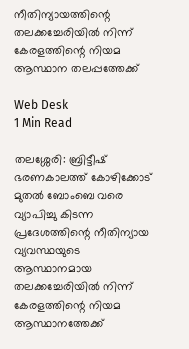നീതിന്യായത്തിന്റെ തലക്കച്ചേരിയില്‍ നിന്ന് കേരളത്തിന്റെ നിയമ ആസ്ഥാന തലപ്പത്തേക്ക്

Web Desk
1 Min Read

തലശ്ശേരി: ബ്രിട്ടീഷ് ഭരണകാലത്ത് കോഴിക്കോട് മുതല്‍ ബോംബെ വരെ വ്യാപിച്ചു കിടന്ന പ്രദേശത്തിന്റെ നീതിന്യായ വ്യവസ്ഥയുടെ ആസ്ഥാനമായ തലക്കച്ചേരിയില്‍ നിന്ന് കേരളത്തിന്റെ നിയമ ആസ്ഥാനത്തേക്ക്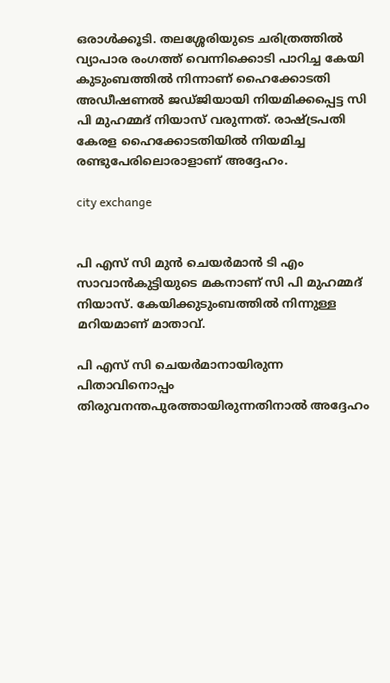ഒരാള്‍ക്കൂടി. തലശ്ശേരിയുടെ ചരിത്രത്തില്‍ വ്യാപാര രംഗത്ത് വെന്നിക്കൊടി പാറിച്ച കേയി കുടുംബത്തില്‍ നിന്നാണ് ഹൈക്കോടതി അഡീഷണല്‍ ജഡ്ജിയായി നിയമിക്കപ്പെട്ട സി പി മുഹമ്മദ് നിയാസ് വരുന്നത്. രാഷ്ട്രപതി കേരള ഹൈക്കോടതിയില്‍ നിയമിച്ച രണ്ടുപേരിലൊരാളാണ് അദ്ദേഹം.

city exchange


പി എസ് സി മുന്‍ ചെയര്‍മാന്‍ ടി എം സാവാന്‍കുട്ടിയുടെ മകനാണ് സി പി മുഹമ്മദ് നിയാസ്. കേയിക്കുടുംബത്തില്‍ നിന്നുള്ള മറിയമാണ് മാതാവ്.

പി എസ് സി ചെയര്‍മാനായിരുന്ന പിതാവിനൊപ്പം തിരുവനന്തപുരത്തായിരുന്നതിനാല്‍ അദ്ദേഹം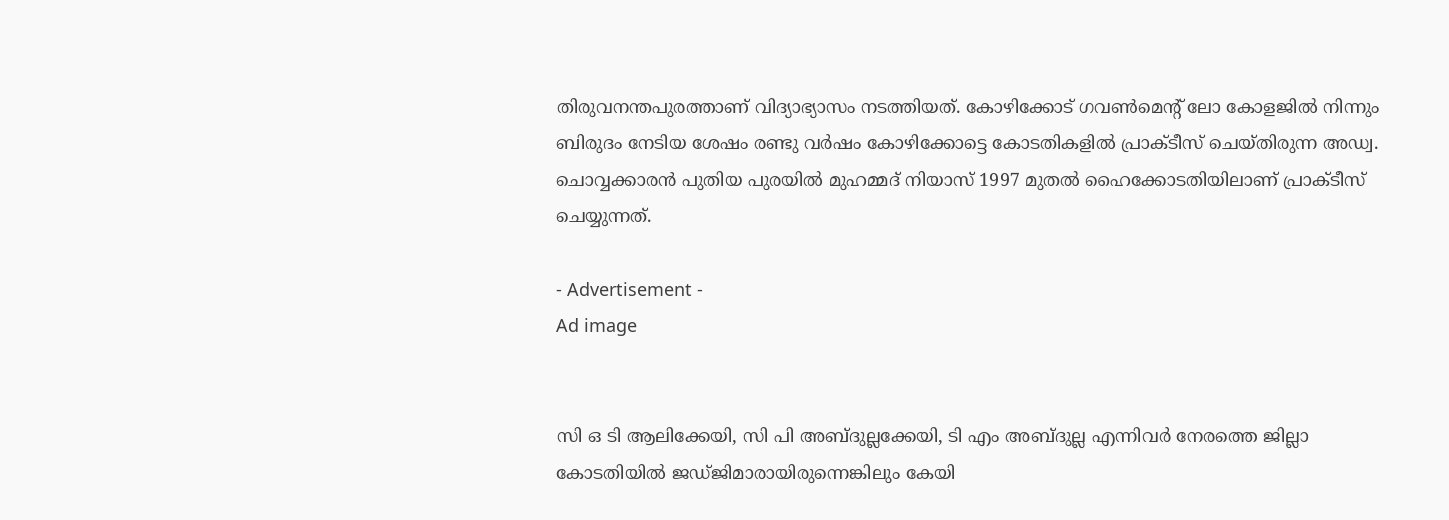തിരുവനന്തപുരത്താണ് വിദ്യാഭ്യാസം നടത്തിയത്. കോഴിക്കോട് ഗവണ്‍മെന്റ് ലോ കോളജില്‍ നിന്നും ബിരുദം നേടിയ ശേഷം രണ്ടു വര്‍ഷം കോഴിക്കോട്ടെ കോടതികളില്‍ പ്രാക്ടീസ് ചെയ്തിരുന്ന അഡ്വ. ചൊവ്വക്കാരന്‍ പുതിയ പുരയില്‍ മുഹമ്മദ് നിയാസ് 1997 മുതല്‍ ഹൈക്കോടതിയിലാണ് പ്രാക്ടീസ് ചെയ്യുന്നത്.

- Advertisement -
Ad image


സി ഒ ടി ആലിക്കേയി, സി പി അബ്ദുല്ലക്കേയി, ടി എം അബ്ദുല്ല എന്നിവര്‍ നേരത്തെ ജില്ലാ കോടതിയില്‍ ജഡ്ജിമാരായിരുന്നെങ്കിലും കേയി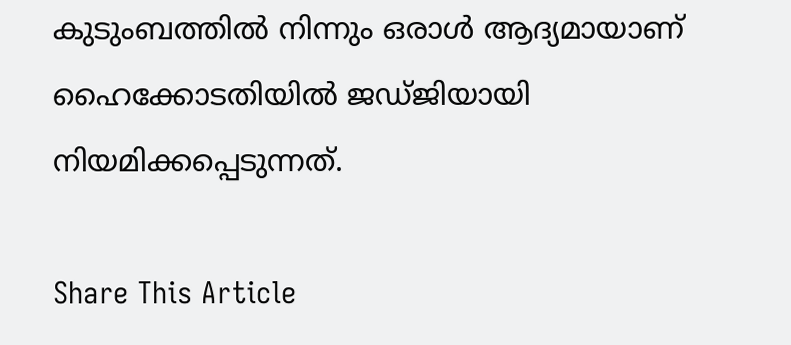കുടുംബത്തില്‍ നിന്നും ഒരാള്‍ ആദ്യമായാണ് ഹൈക്കോടതിയില്‍ ജഡ്ജിയായി നിയമിക്കപ്പെടുന്നത്.

Share This Article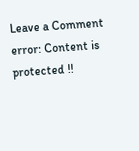Leave a Comment
error: Content is protected !!